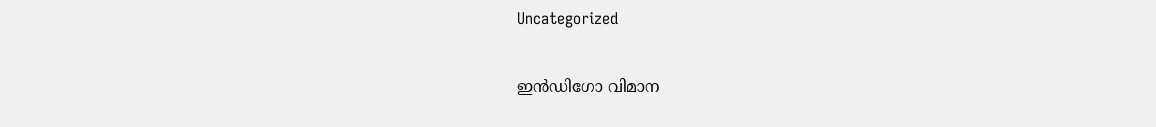Uncategorized

ഇന്‍ഡിഗോ വിമാന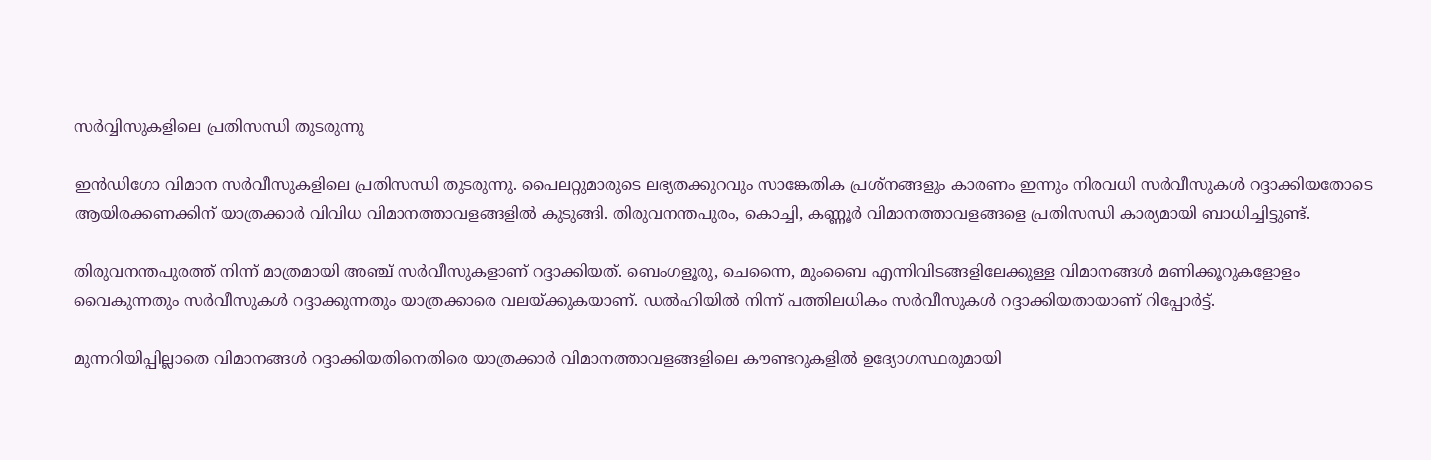സര്‍വ്വിസുകളിലെ പ്രതിസന്ധി തുടരുന്നു

ഇൻഡിഗോ വിമാന സർവീസുകളിലെ പ്രതിസന്ധി തുടരുന്നു. പൈലറ്റുമാരുടെ ലഭ്യതക്കുറവും സാങ്കേതിക പ്രശ്നങ്ങളും കാരണം ഇന്നും നിരവധി സർവീസുകൾ റദ്ദാക്കിയതോടെ ആയിരക്കണക്കിന് യാത്രക്കാർ വിവിധ വിമാനത്താവളങ്ങളിൽ കുടുങ്ങി. തിരുവനന്തപുരം, കൊച്ചി, കണ്ണൂർ വിമാനത്താവളങ്ങളെ പ്രതിസന്ധി കാര്യമായി ബാധിച്ചിട്ടുണ്ട്.

തിരുവനന്തപുരത്ത് നിന്ന് മാത്രമായി അഞ്ച് സർവീസുകളാണ് റദ്ദാക്കിയത്. ബെംഗളൂരു, ചെന്നൈ, മുംബൈ എന്നിവിടങ്ങളിലേക്കുള്ള വിമാനങ്ങൾ മണിക്കൂറുകളോളം വൈകുന്നതും സർവീസുകൾ റദ്ദാക്കുന്നതും യാത്രക്കാരെ വലയ്ക്കുകയാണ്. ഡൽഹിയിൽ നിന്ന് പത്തിലധികം സർവീസുകൾ റദ്ദാക്കിയതായാണ് റിപ്പോർട്ട്.

മുന്നറിയിപ്പില്ലാതെ വിമാനങ്ങൾ റദ്ദാക്കിയതിനെതിരെ യാത്രക്കാർ വിമാനത്താവളങ്ങളിലെ കൗണ്ടറുകളിൽ ഉദ്യോഗസ്ഥരുമായി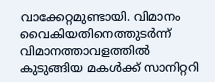വാക്കേറ്റമുണ്ടായി. വിമാനം വൈകിയതിനെത്തുടർന്ന് വിമാനത്താവളത്തിൽ കുടുങ്ങിയ മകൾക്ക് സാനിറ്ററി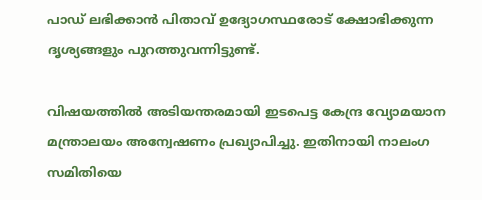പാഡ് ലഭിക്കാൻ പിതാവ് ഉദ്യോഗസ്ഥരോട് ക്ഷോഭിക്കുന്ന ദൃശ്യങ്ങളും പുറത്തുവന്നിട്ടുണ്ട്.

വിഷയത്തിൽ അടിയന്തരമായി ഇടപെട്ട കേന്ദ്ര വ്യോമയാന മന്ത്രാലയം അന്വേഷണം പ്രഖ്യാപിച്ചു. ഇതിനായി നാലംഗ സമിതിയെ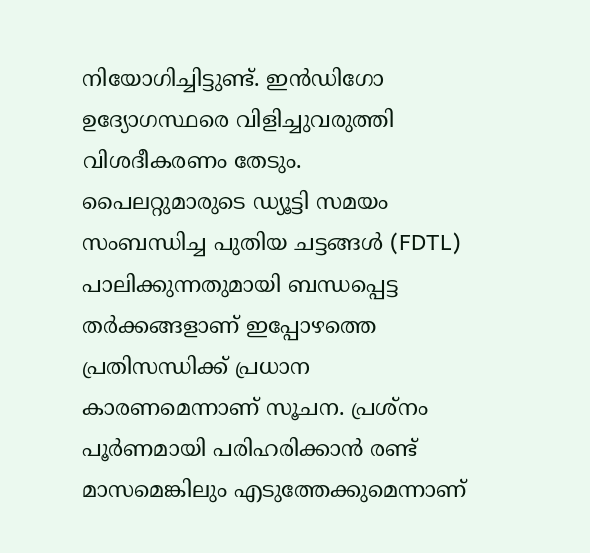നിയോഗിച്ചിട്ടുണ്ട്. ഇൻഡിഗോ ഉദ്യോഗസ്ഥരെ വിളിച്ചുവരുത്തി വിശദീകരണം തേടും. പൈലറ്റുമാരുടെ ഡ്യൂട്ടി സമയം സംബന്ധിച്ച പുതിയ ചട്ടങ്ങൾ (FDTL) പാലിക്കുന്നതുമായി ബന്ധപ്പെട്ട തർക്കങ്ങളാണ് ഇപ്പോഴത്തെ പ്രതിസന്ധിക്ക് പ്രധാന കാരണമെന്നാണ് സൂചന. പ്രശ്നം പൂർണമായി പരിഹരിക്കാൻ രണ്ട് മാസമെങ്കിലും എടുത്തേക്കുമെന്നാണ്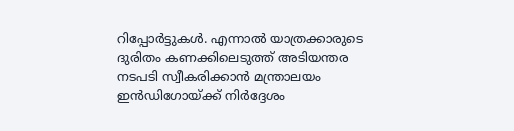റിപ്പോർട്ടുകൾ. എന്നാൽ യാത്രക്കാരുടെ ദുരിതം കണക്കിലെടുത്ത് അടിയന്തര നടപടി സ്വീകരിക്കാൻ മന്ത്രാലയം ഇൻഡിഗോയ്ക്ക് നിർദ്ദേശം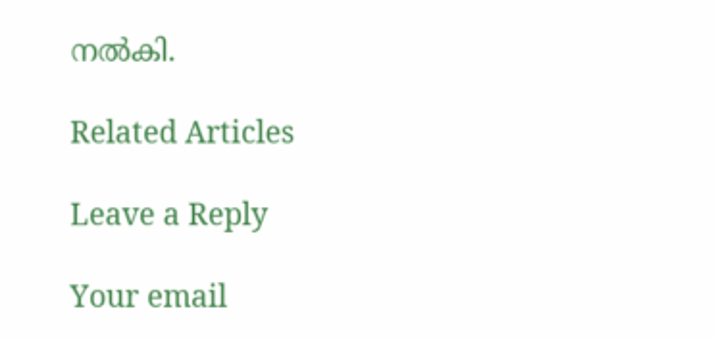നൽകി.

Related Articles

Leave a Reply

Your email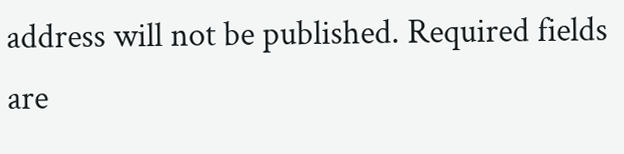address will not be published. Required fields are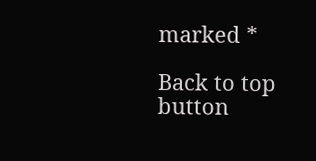marked *

Back to top button